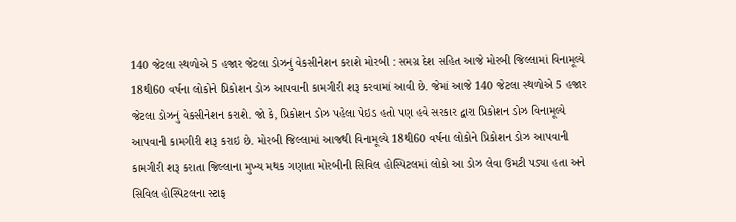140 જેટલા સ્થળોએ 5 હજાર જેટલા ડોઝનું વેકસીનેશન કરાશે મોરબી : સમગ્ર દેશ સહિત આજે મોરબી જિલ્લામાં વિનામૂલ્યે 18થી60 વર્ષના લોકોને પ્રિકોશન ડોઝ આપવાની કામગીરી શરૂ કરવામાં આવી છે. જેમાં આજે 140 જેટલા સ્થળોએ 5 હજાર જેટલા ડોઝનું વેકસીનેશન કરાશે. જો કે, પ્રિકોશન ડોઝ પહેલા પેઇડ હતો પણ હવે સરકાર દ્વારા પ્રિકોશન ડોઝ વિનામૂલ્યે આપવાની કામગીરી શરૂ કરાઇ છે. મોરબી જિલ્લામાં આજથી વિનામૂલ્યે 18થી60 વર્ષના લોકોને પ્રિકોશન ડોઝ આપવાની કામગીરી શરૂ કરાતા જિલ્લાના મુખ્ય મથક ગણાતા મોરબીની સિવિલ હોસ્પિટલમાં લોકો આ ડોઝ લેવા ઉમટી પડ્યા હતા અને સિવિલ હોસ્પિટલના સ્ટાફ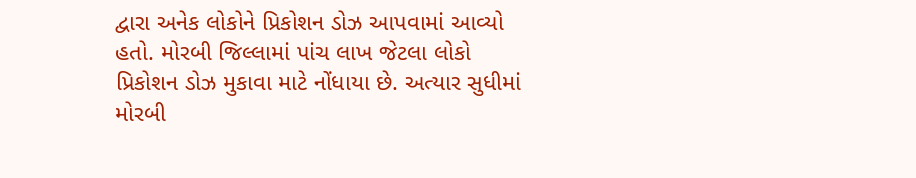દ્વારા અનેક લોકોને પ્રિકોશન ડોઝ આપવામાં આવ્યો હતો. મોરબી જિલ્લામાં પાંચ લાખ જેટલા લોકો પ્રિકોશન ડોઝ મુકાવા માટે નોંધાયા છે. અત્યાર સુધીમાં મોરબી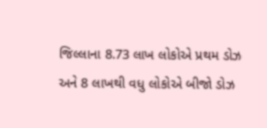જિલ્લાના 8.73 લાખ લોકોએ પ્રથમ ડોઝ અને 8 લાખથી વધુ લોકોએ બીજો ડોઝ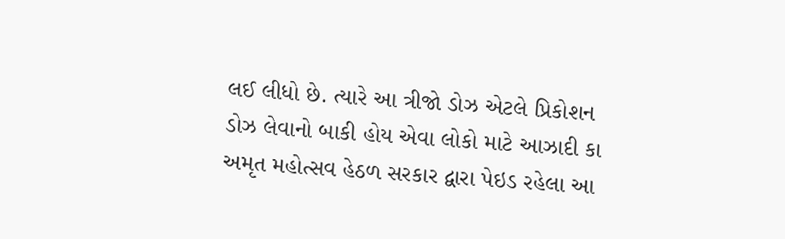લઈ લીધો છે. ત્યારે આ ત્રીજો ડોઝ એટલે પ્રિકોશન ડોઝ લેવાનો બાકી હોય એવા લોકો માટે આઝાદી કા અમૃત મહોત્સવ હેઠળ સરકાર દ્વારા પેઇડ રહેલા આ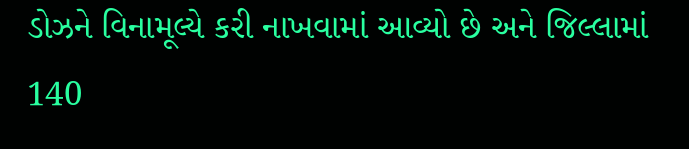ડોઝને વિનામૂલ્યે કરી નાખવામાં આવ્યો છે અને જિલ્લામાં 140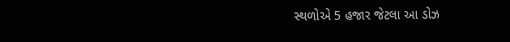સ્થળોએ 5 હજાર જેટલા આ ડોઝ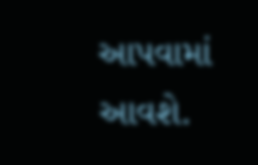આપવામાં આવશે.